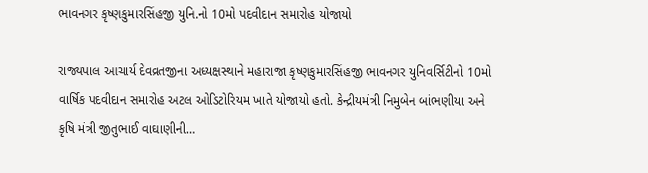ભાવનગર કૃષ્ણકુમારસિંહજી યુનિ.નો 10મો પદવીદાન સમારોહ યોજાયો

રાજ્યપાલ આચાર્ય દેવવ્રતજીના અધ્યક્ષસ્થાને મહારાજા કૃષ્ણકુમારસિંહજી ભાવનગર યુનિવર્સિટીનો 10મો વાર્ષિક પદવીદાન સમારોહ અટલ ઓડિટોરિયમ ખાતે યોજાયો હતો. કેન્દ્રીયમંત્રી નિમુબેન બાંભણીયા અને કૃષિ મંત્રી જીતુભાઈ વાઘાણીની…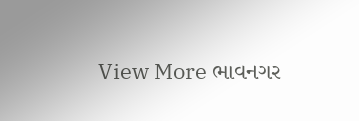View More ભાવનગર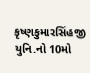કૃષ્ણકુમારસિંહજી યુનિ.નો 10મો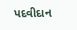પદવીદાન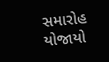સમારોહ યોજાયો